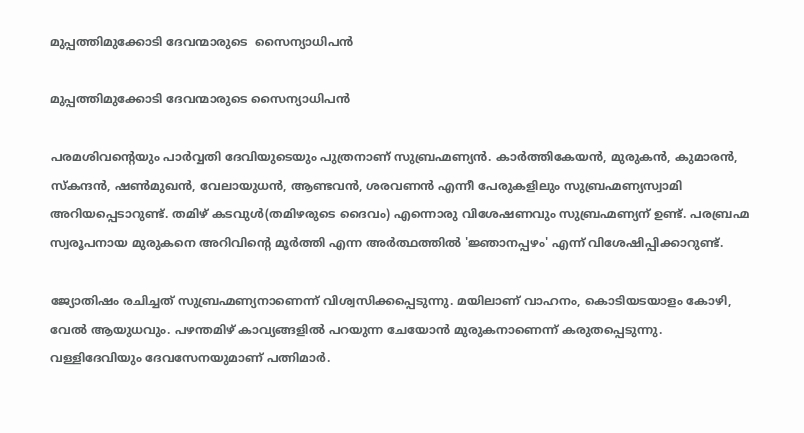മുപ്പത്തിമുക്കോടി ദേവന്മാരുടെ  സൈന്യാധിപന്‍

മുപ്പത്തിമുക്കോടി ദേവന്മാരുടെ സൈന്യാധിപന്‍

പരമശിവന്‍റെയും പാര്‍വ്വതി ദേവിയുടെയും പുത്രനാണ് സുബ്രഹ്മണ്യന്‍. കാര്‍ത്തികേയന്‍, മുരുകന്‍, കുമാരന്‍, സ്കന്ദന്‍, ഷണ്‍മുഖന്‍, വേലായുധന്‍, ആണ്ടവന്‍, ശരവണന്‍ എന്നീ പേരുകളിലും സുബ്രഹ്മണ്യസ്വാമി അറിയപ്പെടാറുണ്ട്. തമിഴ് കടവുള്‍(തമിഴരുടെ ദൈവം) എന്നൊരു വിശേഷണവും സുബ്രഹ്മണ്യന് ഉണ്ട്. പരബ്രഹ്മ സ്വരൂപനായ മുരുകനെ അറിവിന്‍റെ മൂര്‍ത്തി എന്ന അര്‍ത്ഥത്തില്‍ 'ജ്ഞാനപ്പഴം' എന്ന് വിശേഷിപ്പിക്കാറുണ്ട്.

ജ്യോതിഷം രചിച്ചത് സുബ്രഹ്മണ്യനാണെന്ന് വിശ്വസിക്കപ്പെടുന്നു. മയിലാണ് വാഹനം, കൊടിയടയാളം കോഴി, വേല്‍ ആയുധവും. പഴന്തമിഴ് കാവ്യങ്ങളില്‍ പറയുന്ന ചേയോന്‍ മുരുകനാണെന്ന് കരുതപ്പെടുന്നു. വള്ളിദേവിയും ദേവസേനയുമാണ് പത്നിമാര്‍.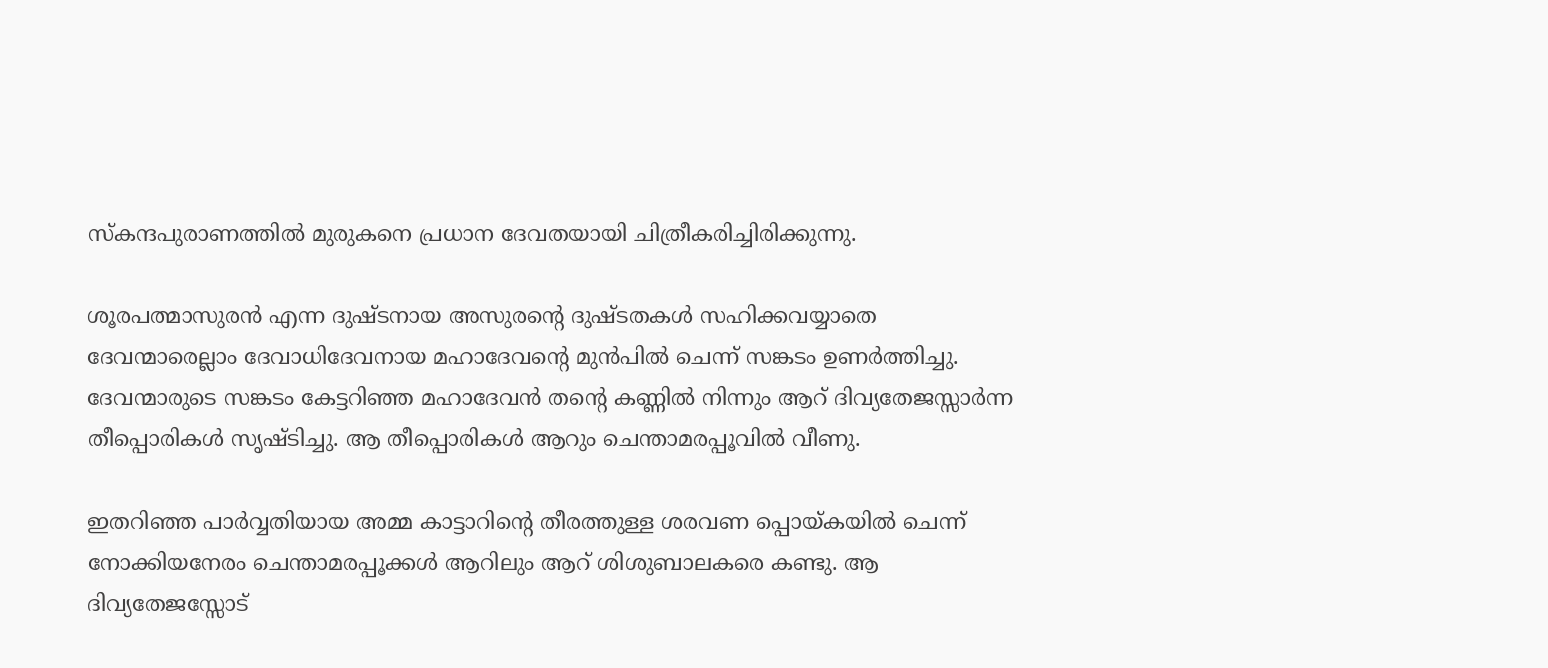സ്കന്ദപുരാണത്തില്‍ മുരുകനെ പ്രധാന ദേവതയായി ചിത്രീകരിച്ചിരിക്കുന്നു.

ശൂരപത്മാസുരന്‍ എന്ന ദുഷ്ടനായ അസുരന്‍റെ ദുഷ്ടതകള്‍ സഹിക്കവയ്യാതെ ദേവന്മാരെല്ലാം ദേവാധിദേവനായ മഹാദേവന്‍റെ മുന്‍പില്‍ ചെന്ന് സങ്കടം ഉണര്‍ത്തിച്ചു. ദേവന്മാരുടെ സങ്കടം കേട്ടറിഞ്ഞ മഹാദേവന്‍ തന്‍റെ കണ്ണില്‍ നിന്നും ആറ് ദിവ്യതേജസ്സാര്‍ന്ന തീപ്പൊരികള്‍ സൃഷ്ടിച്ചു. ആ തീപ്പൊരികള്‍ ആറും ചെന്താമരപ്പൂവില്‍ വീണു.

ഇതറിഞ്ഞ പാര്‍വ്വതിയായ അമ്മ കാട്ടാറിന്‍റെ തീരത്തുള്ള ശരവണ പ്പൊയ്കയില്‍ ചെന്ന് നോക്കിയനേരം ചെന്താമരപ്പൂക്കള്‍ ആറിലും ആറ് ശിശുബാലകരെ കണ്ടു. ആ ദിവ്യതേജസ്സോട്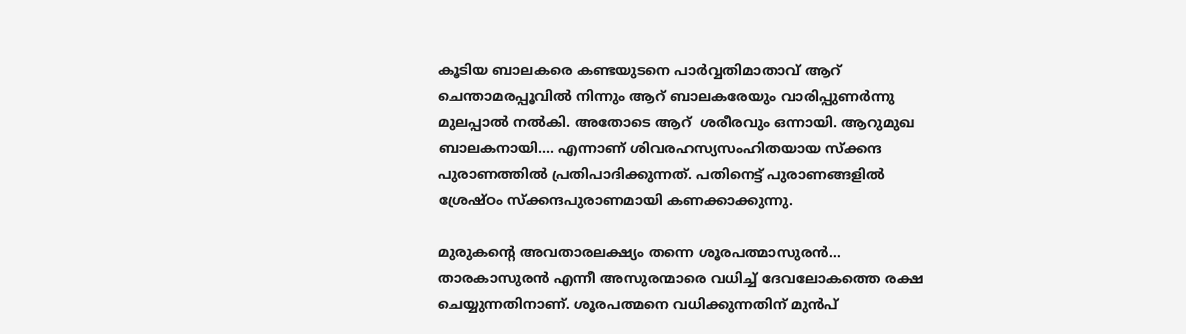കൂടിയ ബാലകരെ കണ്ടയുടനെ പാര്‍വ്വതിമാതാവ് ആറ് ചെന്താമരപ്പൂവില്‍ നിന്നും ആറ് ബാലകരേയും വാരിപ്പുണര്‍ന്നു മുലപ്പാല്‍ നല്‍കി. അതോടെ ആറ്  ശരീരവും ഒന്നായി. ആറുമുഖ ബാലകനായി.... എന്നാണ് ശിവരഹസ്യസംഹിതയായ സ്ക്കന്ദ പുരാണത്തില്‍ പ്രതിപാദിക്കുന്നത്. പതിനെട്ട് പുരാണങ്ങളില്‍ ശ്രേഷ്ഠം സ്ക്കന്ദപുരാണമായി കണക്കാക്കുന്നു.

മുരുകന്‍റെ അവതാരലക്ഷ്യം തന്നെ ശൂരപത്മാസുരന്‍... താരകാസുരന്‍ എന്നീ അസുരന്മാരെ വധിച്ച് ദേവലോകത്തെ രക്ഷ ചെയ്യുന്നതിനാണ്. ശൂരപത്മനെ വധിക്കുന്നതിന് മുന്‍പ്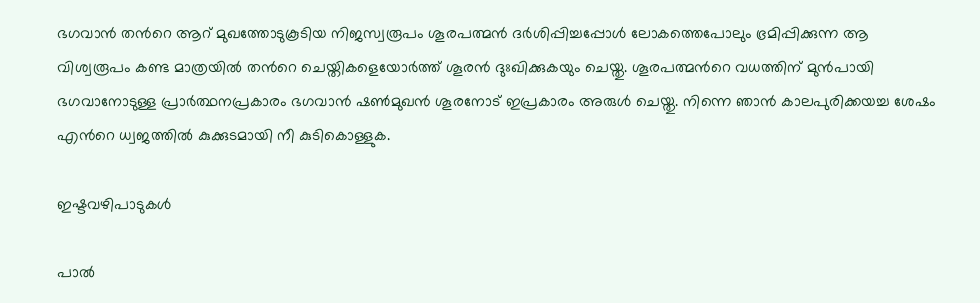ഭഗവാന്‍ തന്‍റെ ആറ് മുഖത്തോടുകൂടിയ നിജസ്വരൂപം ശൂരപത്മന്‍ ദര്‍ശിപ്പിച്ചപ്പോള്‍ ലോകത്തെപോലും ഭ്രമിപ്പിക്കുന്ന ആ വിശ്വരൂപം കണ്ട മാത്രയില്‍ തന്‍റെ ചെയ്തികളെയോര്‍ത്ത് ശൂരന്‍ ദുഃഖിക്കുകയും ചെയ്തു. ശൂരപത്മന്‍റെ വധത്തിന് മുന്‍പായി ഭഗവാനോടുള്ള പ്രാര്‍ത്ഥനപ്രകാരം ഭഗവാന്‍ ഷണ്‍മുഖന്‍ ശൂരനോട് ഇപ്രകാരം അരുള്‍ ചെയ്തു. നിന്നെ ഞാന്‍ കാലപുരിക്കയച്ച ശേഷം എന്‍റെ ധ്വജത്തില്‍ കുക്കുടമായി നീ കുടികൊള്ളുക.

ഇഷ്ടവഴിപാടുകള്‍

പാല്‍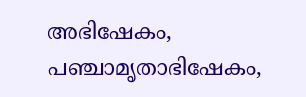അഭിഷേകം, പഞ്ചാമൃതാഭിഷേകം,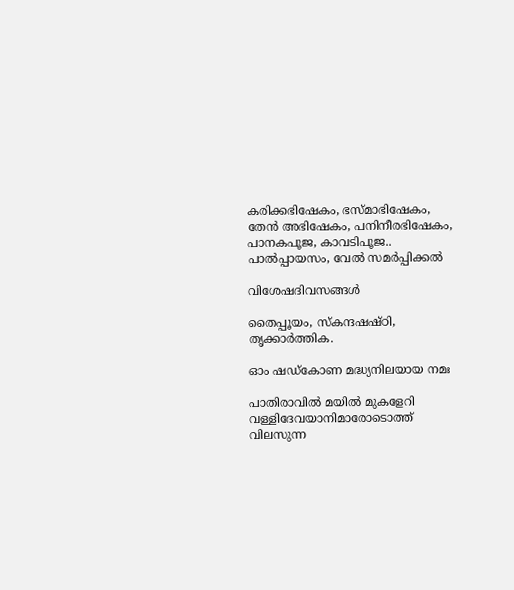കരിക്കഭിഷേകം, ഭസ്മാഭിഷേകം, തേന്‍ അഭിഷേകം, പനിനീരഭിഷേകം, പാനകപൂജ, കാവടിപൂജ.. പാല്‍പ്പായസം, വേല്‍ സമര്‍പ്പിക്കല്‍

വിശേഷദിവസങ്ങള്‍

തൈപ്പൂയം, സ്കന്ദഷഷ്ഠി, തൃക്കാര്‍ത്തിക.

ഓം ഷഡ്കോണ മദ്ധ്യനിലയായ നമഃ

പാതിരാവില്‍ മയില്‍ മുകളേറി വള്ളിദേവയാനിമാരോടൊത്ത് വിലസുന്ന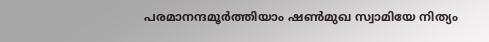പരമാനന്ദമൂര്‍ത്തിയാം ഷണ്‍മുഖ സ്വാമിയേ നിത്യം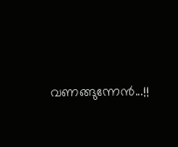വണങ്ങുന്നേന്‍...!!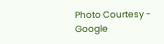Photo Courtesy - Google